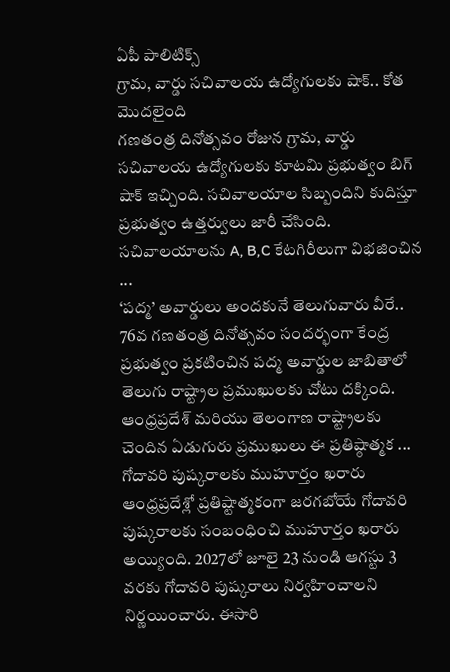ఏపీ పాలిటిక్స్
గ్రామ, వార్డు సచివాలయ ఉద్యోగులకు షాక్.. కోత మొదలైంది
గణతంత్ర దినోత్సవం రోజున గ్రామ, వార్డు సచివాలయ ఉద్యోగులకు కూటమి ప్రభుత్వం బిగ్ షాక్ ఇచ్చింది. సచివాలయాల సిబ్బందిని కుదిస్తూ ప్రభుత్వం ఉత్తర్వులు జారీ చేసింది. సచివాలయాలను A, B,C కేటగిరీలుగా విభజించిన ...
‘పద్మ’ అవార్డులు అందకునే తెలుగువారు వీరే..
76వ గణతంత్ర దినోత్సవం సందర్భంగా కేంద్ర ప్రభుత్వం ప్రకటించిన పద్మ అవార్డుల జాబితాలో తెలుగు రాష్ట్రాల ప్రముఖులకు చోటు దక్కింది. ఆంధ్రప్రదేశ్ మరియు తెలంగాణ రాష్ట్రాలకు చెందిన ఏడుగురు ప్రముఖులు ఈ ప్రతిష్ఠాత్మక ...
గోదావరి పుష్కరాలకు ముహూర్తం ఖరారు
ఆంధ్రప్రదేశ్లో ప్రతిష్టాత్మకంగా జరగబోయే గోదావరి పుష్కరాలకు సంబంధించి ముహూర్తం ఖరారు అయ్యింది. 2027లో జూలై 23 నుండి ఆగస్టు 3 వరకు గోదావరి పుష్కరాలు నిర్వహించాలని నిర్ణయించారు. ఈసారి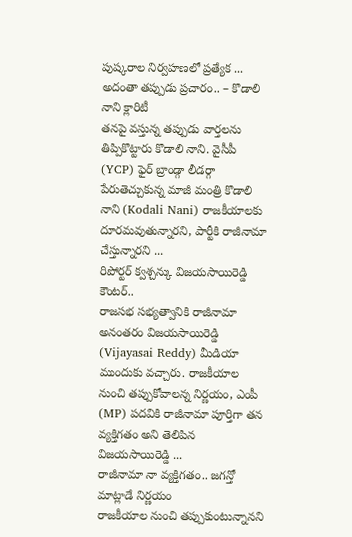పుష్కరాల నిర్వహణలో ప్రత్యేక ...
అదంతా తప్పుడు ప్రచారం.. – కొడాలి నాని క్లారిటీ
తనపై వస్తున్న తప్పుడు వార్తలను తిప్పికొట్టారు కొడాలి నాని. వైసీపీ (YCP) ఫైర్ బ్రాండ్గా లీడర్గా పేరుతెచ్చుకున్న మాజీ మంత్రి కొడాలి నాని (Kodali Nani) రాజకీయాలకు దూరమవుతున్నారని, పార్టీకి రాజీనామా చేస్తున్నారని ...
రిపోర్టర్ క్వశ్చన్కు విజయసాయిరెడ్డి కౌంటర్..
రాజసభ సభ్యత్వానికి రాజీనామా అనంతరం విజయసాయిరెడ్డి (Vijayasai Reddy) మీడియా ముందుకు వచ్చారు. రాజకీయాల నుంచి తప్పుకోవాలన్న నిర్ణయం, ఎంపీ (MP) పదవికి రాజీనామా పూర్తిగా తన వ్యక్తిగతం అని తెలిపిన విజయసాయిరెడ్డి ...
రాజీనామా నా వ్యక్తిగతం.. జగన్తో మాట్లాడే నిర్ణయం
రాజకీయాల నుంచి తప్పుకుంటున్నానని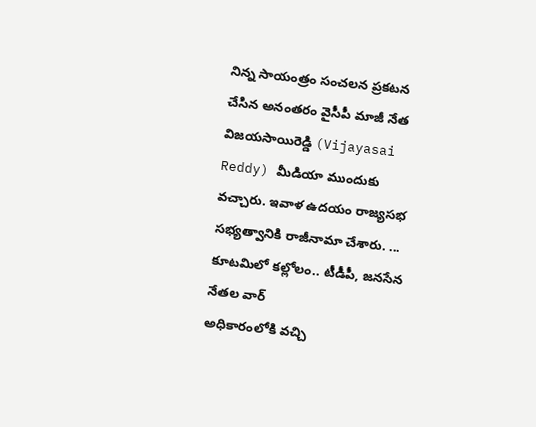నిన్న సాయంత్రం సంచలన ప్రకటన చేసిన అనంతరం వైసీపీ మాజీ నేత విజయసాయిరెడ్డి (Vijayasai Reddy) మీడియా ముందుకు వచ్చారు. ఇవాళ ఉదయం రాజ్యసభ సభ్యత్వానికి రాజీనామా చేశారు. ...
కూటమిలో కల్లోలం.. టీడీపీ, జనసేన నేతల వార్
అధికారంలోకి వచ్చి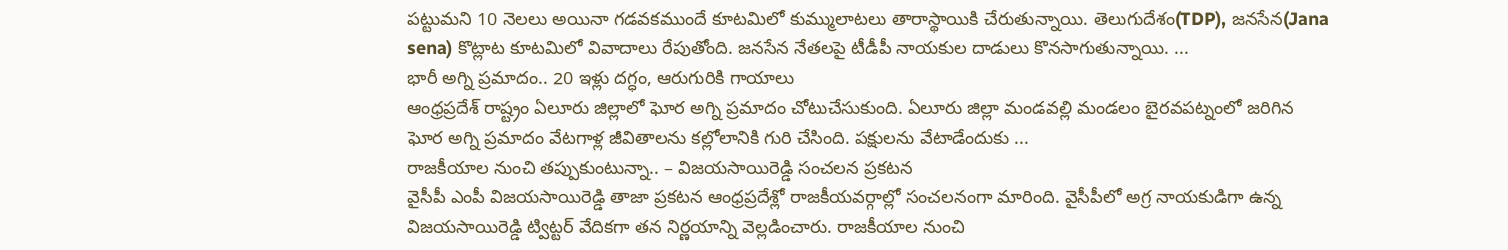పట్టుమని 10 నెలలు అయినా గడవకముందే కూటమిలో కుమ్ములాటలు తారాస్థాయికి చేరుతున్నాయి. తెలుగుదేశం(TDP), జనసేన(Jana sena) కొట్లాట కూటమిలో వివాదాలు రేపుతోంది. జనసేన నేతలపై టీడీపీ నాయకుల దాడులు కొనసాగుతున్నాయి. ...
భారీ అగ్ని ప్రమాదం.. 20 ఇళ్లు దగ్ధం, ఆరుగురికి గాయాలు
ఆంధ్రప్రదేశ్ రాష్ట్రం ఏలూరు జిల్లాలో ఘోర అగ్ని ప్రమాదం చోటుచేసుకుంది. ఏలూరు జిల్లా మండవల్లి మండలం బైరవపట్నంలో జరిగిన ఘోర అగ్ని ప్రమాదం వేటగాళ్ల జీవితాలను కల్లోలానికి గురి చేసింది. పక్షులను వేటాడేందుకు ...
రాజకీయాల నుంచి తప్పుకుంటున్నా.. – విజయసాయిరెడ్డి సంచలన ప్రకటన
వైసీపీ ఎంపీ విజయసాయిరెడ్డి తాజా ప్రకటన ఆంధ్రప్రదేశ్లో రాజకీయవర్గాల్లో సంచలనంగా మారింది. వైసీపీలో అగ్ర నాయకుడిగా ఉన్న విజయసాయిరెడ్డి ట్విట్టర్ వేదికగా తన నిర్ణయాన్ని వెల్లడించారు. రాజకీయాల నుంచి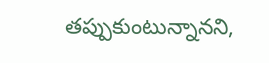తప్పుకుంటున్నానని,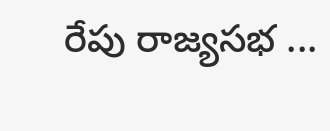రేపు రాజ్యసభ ...